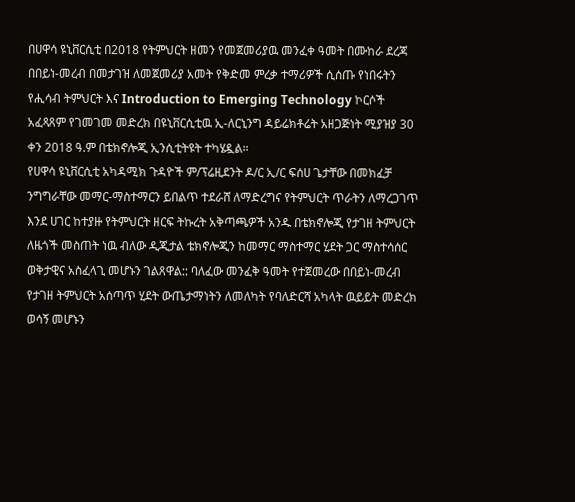በሀዋሳ ዩኒቨርሲቲ በ2018 የትምህርት ዘመን የመጀመሪያዉ መንፈቀ ዓመት በሙከራ ደረጃ በበይነ-መረብ በመታገዝ ለመጀመሪያ አመት የቅድመ ምረቃ ተማሪዎች ሲሰጡ የነበሩትን የሒሳብ ትምህርት እና Introduction to Emerging Technology ኮርሶች አፈጻጸም የገመገመ መድረክ በዩኒቨርሲቲዉ ኢ-ለርኒንግ ዳይሬክቶሬት አዘጋጅነት ሚያዝያ 30 ቀን 2018 ዓ.ም በቴክኖሎጂ ኢንሲቲትዩት ተካሄዷል።
የሀዋሳ ዩኒቨርሲቲ አካዳሚክ ጉዳዮች ም/ፕሬዚደንት ዶ/ር ኢ/ር ፍሰሀ ጌታቸው በመክፈቻ ንግግራቸው መማር-ማስተማርን ይበልጥ ተደራሸ ለማድረግና የትምህርት ጥራትን ለማረጋገጥ እንደ ሀገር ከተያዙ የትምህርት ዘርፍ ትኩረት አቅጣጫዎች አንዱ በቴክኖሎጂ የታገዘ ትምህርት ለዜጎች መስጠት ነዉ ብለው ዲጂታል ቴክኖሎጂን ከመማር ማስተማር ሂደት ጋር ማስተሳሰር ወቅታዊና አስፈላጊ መሆኑን ገልጸዋል:: ባለፈው መንፈቅ ዓመት የተጀመረው በበይነ-መረብ የታገዘ ትምህርት አሰጣጥ ሂደት ውጤታማነትን ለመለካት የባለድርሻ አካላት ዉይይት መድረክ ወሳኝ መሆኑን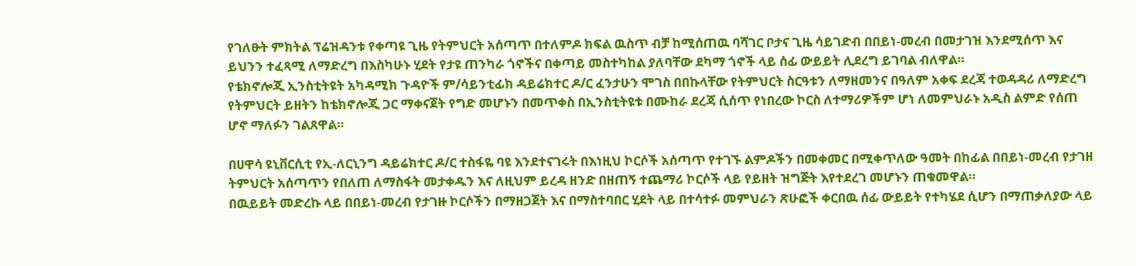የገለፁት ምክትል ፕሬዝዳንቱ የቀጣዩ ጊዜ የትምህርት አሰጣጥ በተለምዶ ክፍል ዉስጥ ብቻ ከሚሰጠዉ ባሻገር ቦታና ጊዜ ሳይገድብ በበይነ-መረብ በመታገዝ እንደሚሰጥ እና ይህንን ተፈጻሚ ለማድረግ በእስካሁኑ ሂደት የታዩ ጠንካራ ጎኖችና በቀጣይ መስተካከል ያለባቸው ደካማ ጎኖች ላይ ሰፊ ውይይት ሊደረግ ይገባል ብለዋል።
የቴክኖሎጂ ኢንስቲትዩት አካዳሚክ ጉዳዮች ም/ሳይንቲፊክ ዳይሬክተር ዶ/ር ፈንታሁን ሞገስ በበኩላቸው የትምህርት ስርዓቱን ለማዘመንና በዓለም አቀፍ ደረጃ ተወዳዳሪ ለማድረግ የትምህርት ይዘትን ከቴክኖሎጂ ጋር ማቀናጀት የግድ መሆኑን በመጥቀስ በኢንስቲትዩቱ በሙከራ ደረጃ ሲሰጥ የነበረው ኮርስ ለተማሪዎችም ሆነ ለመምህራኑ አዲስ ልምድ የሰጠ ሆኖ ማለፉን ገልጸዋል።

በሀዋሳ ዩኒቨርሲቲ የኢ-ለርኒንግ ዳይሬክተር ዶ/ር ተስፋዬ ባዩ እንደተናገሩት በእነዚህ ኮርሶች አሰጣጥ የተገኙ ልምዶችን በመቀመር በሚቀጥለው ዓመት በከፊል በበይነ-መረብ የታገዘ ትምህርት አሰጣጥን የበለጠ ለማስፋት መታቀዱን እና ለዚህም ይረዳ ዘንድ በዘጠኝ ተጨማሪ ኮርሶች ላይ የይዘት ዝግጅት እየተደረገ መሆኑን ጠቁመዋል።
በዉይይት መድረኩ ላይ በበይነ-መረብ የታገዙ ኮርሶችን በማዘጋጀት እና በማስተባበር ሂደት ላይ በተሳተፉ መምህራን ጽሁፎች ቀርበዉ ሰፊ ውይይት የተካሄደ ሲሆን በማጠቃለያው ላይ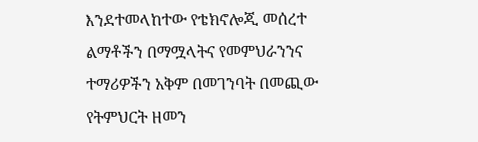እንደተመላከተው የቴክኖሎጂ መሰረተ ልማቶችን በማሟላትና የመምህራንንና ተማሪዎችን አቅም በመገንባት በመጪው የትምህርት ዘመን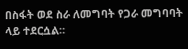በስፋት ወደ ስራ ለመግባት የጋራ መግባባት ላይ ተደርሷል።